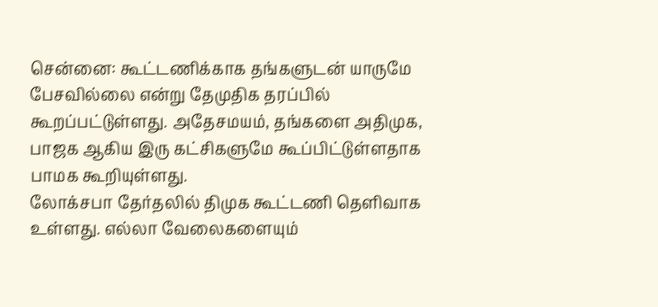சென்னை: கூட்டணிக்காக தங்களுடன் யாருமே பேசவில்லை என்று தேமுதிக தரப்பில் கூறப்பட்டுள்ளது. அதேசமயம், தங்களை அதிமுக, பாஜக ஆகிய இரு கட்சிகளுமே கூப்பிட்டுள்ளதாக பாமக கூறியுள்ளது.
லோக்சபா தேர்தலில் திமுக கூட்டணி தெளிவாக உள்ளது. எல்லா வேலைகளையும்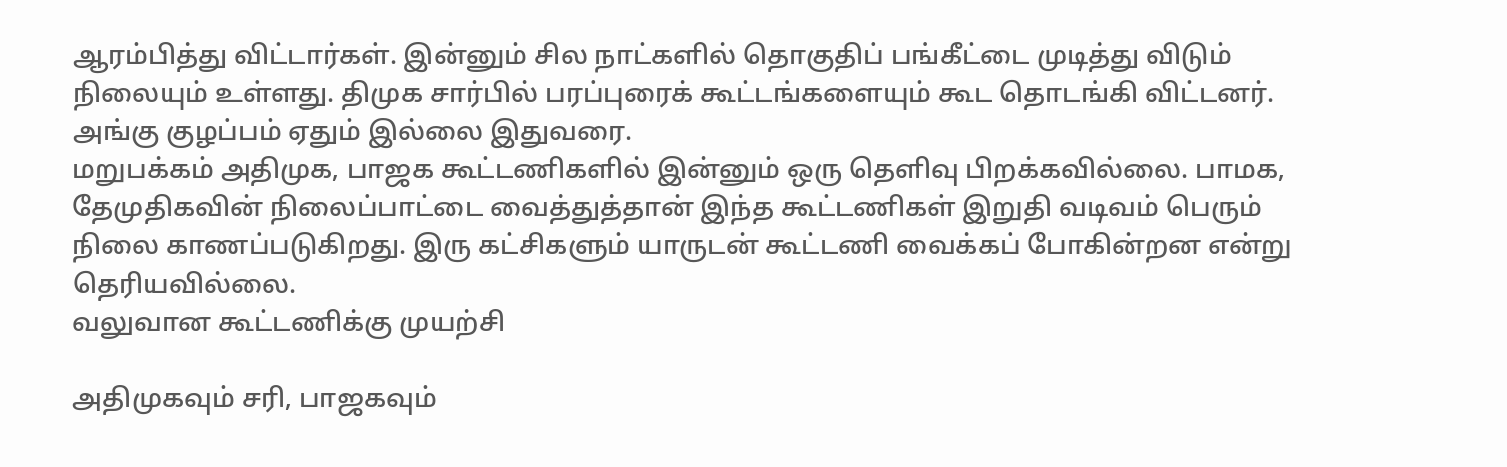ஆரம்பித்து விட்டார்கள். இன்னும் சில நாட்களில் தொகுதிப் பங்கீட்டை முடித்து விடும் நிலையும் உள்ளது. திமுக சார்பில் பரப்புரைக் கூட்டங்களையும் கூட தொடங்கி விட்டனர். அங்கு குழப்பம் ஏதும் இல்லை இதுவரை.
மறுபக்கம் அதிமுக, பாஜக கூட்டணிகளில் இன்னும் ஒரு தெளிவு பிறக்கவில்லை. பாமக, தேமுதிகவின் நிலைப்பாட்டை வைத்துத்தான் இந்த கூட்டணிகள் இறுதி வடிவம் பெரும் நிலை காணப்படுகிறது. இரு கட்சிகளும் யாருடன் கூட்டணி வைக்கப் போகின்றன என்று தெரியவில்லை.
வலுவான கூட்டணிக்கு முயற்சி

அதிமுகவும் சரி, பாஜகவும்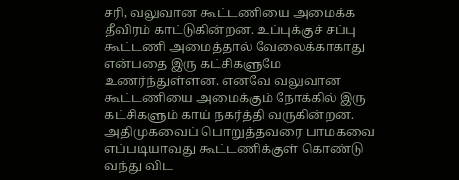சரி, வலுவான கூட்டணியை அமைக்க தீவிரம் காட்டுகின்றன. உப்புக்குச் சப்பு கூட்டணி அமைத்தால் வேலைக்காகாது என்பதை இரு கட்சிகளுமே உணர்ந்துள்ளன. எனவே வலுவான கூட்டணியை அமைக்கும் நோக்கில் இரு கட்சிகளும் காய் நகர்த்தி வருகின்றன.
அதிமுகவைப் பொறுத்தவரை பாமகவை எப்படியாவது கூட்டணிக்குள் கொண்டு வந்து விட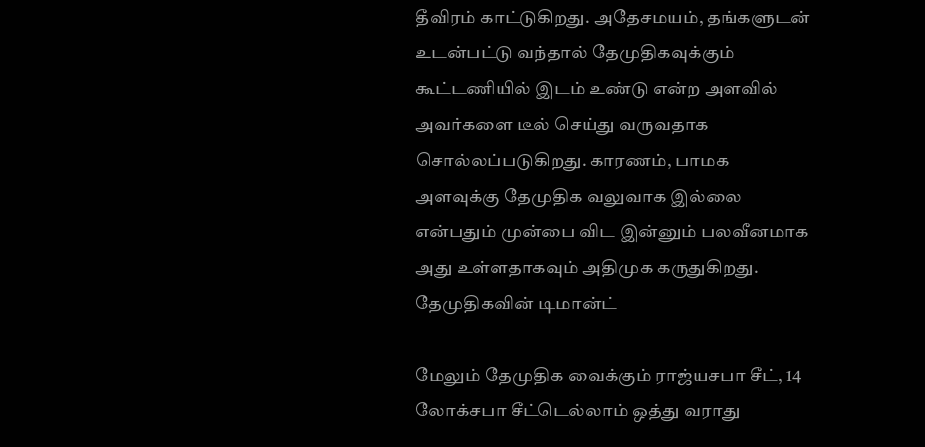தீவிரம் காட்டுகிறது. அதேசமயம், தங்களுடன் உடன்பட்டு வந்தால் தேமுதிகவுக்கும் கூட்டணியில் இடம் உண்டு என்ற அளவில் அவர்களை டீல் செய்து வருவதாக சொல்லப்படுகிறது. காரணம், பாமக அளவுக்கு தேமுதிக வலுவாக இல்லை என்பதும் முன்பை விட இன்னும் பலவீனமாக அது உள்ளதாகவும் அதிமுக கருதுகிறது.
தேமுதிகவின் டிமான்ட்

மேலும் தேமுதிக வைக்கும் ராஜ்யசபா சீட், 14 லோக்சபா சீட்டெல்லாம் ஒத்து வராது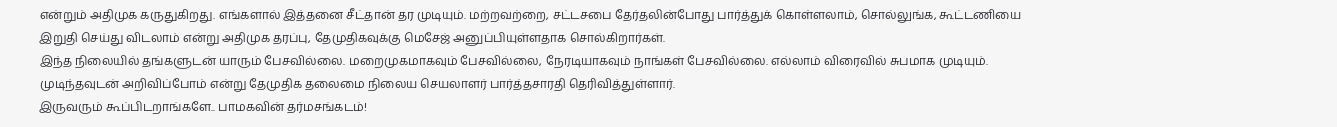என்றும் அதிமுக கருதுகிறது. எங்களால் இத்தனை சீட்தான் தர முடியும். மற்றவற்றை, சட்டசபை தேர்தலின்போது பார்த்துக் கொள்ளலாம், சொல்லுங்க, கூட்டணியை இறுதி செய்து விடலாம் என்று அதிமுக தரப்பு, தேமுதிகவுக்கு மெசேஜ் அனுப்பியுள்ளதாக சொல்கிறார்கள்.
இந்த நிலையில் தங்களுடன் யாரும் பேசவில்லை. மறைமுகமாகவும் பேசவில்லை, நேரடியாகவும் நாங்கள் பேசவில்லை. எல்லாம் விரைவில் சுபமாக முடியும். முடிந்தவுடன் அறிவிப்போம் என்று தேமுதிக தலைமை நிலைய செயலாளர் பார்த்தசாரதி தெரிவித்துள்ளார்.
இருவரும் கூப்பிடறாங்களே.. பாமகவின் தர்மசங்கடம்!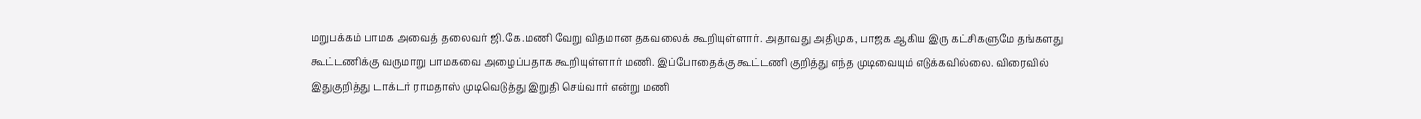மறுபக்கம் பாமக அவைத் தலைவர் ஜி.கே.மணி வேறு விதமான தகவலைக் கூறியுள்ளார். அதாவது அதிமுக, பாஜக ஆகிய இரு கட்சிகளுமே தங்களது கூட்டணிக்கு வருமாறு பாமகவை அழைப்பதாக கூறியுள்ளார் மணி. இப்போதைக்கு கூட்டணி குறித்து எந்த முடிவையும் எடுக்கவில்லை. விரைவில் இதுகுறித்து டாக்டர் ராமதாஸ் முடிவெடுத்து இறுதி செய்வார் என்று மணி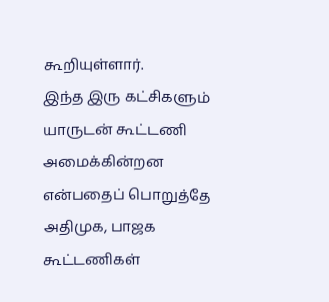கூறியுள்ளார்.
இந்த இரு கட்சிகளும் யாருடன் கூட்டணி அமைக்கின்றன என்பதைப் பொறுத்தே அதிமுக, பாஜக கூட்டணிகள்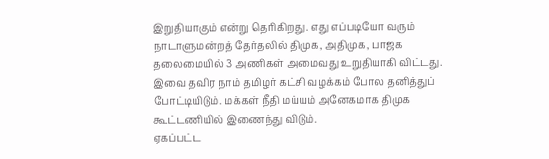இறுதியாகும் என்று தெரிகிறது. எது எப்படியோ வரும் நாடாளுமன்றத் தேர்தலில் திமுக, அதிமுக, பாஜக தலைமையில் 3 அணிகள் அமைவது உறுதியாகி விட்டது. இவை தவிர நாம் தமிழர் கட்சி வழக்கம் போல தனித்துப் போட்டியிடும். மக்கள் நீதி மய்யம் அனேகமாக திமுக கூட்டணியில் இணைந்து விடும்.
ஏகப்பட்ட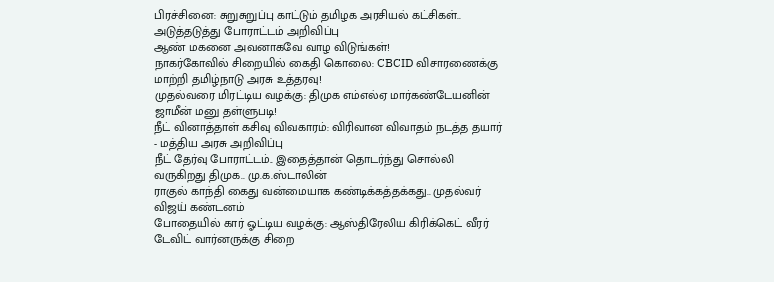பிரச்சினை: சுறுசுறுப்பு காட்டும் தமிழக அரசியல் கட்சிகள்.. அடுத்தடுத்து போராட்டம் அறிவிப்பு
ஆண் மகனை அவனாகவே வாழ விடுங்கள்!
நாகர்கோவில் சிறையில் கைதி கொலை: CBCID விசாரணைக்கு மாற்றி தமிழ்நாடு அரசு உத்தரவு!
முதல்வரை மிரட்டிய வழக்கு: திமுக எம்எல்ஏ மார்கண்டேயனின் ஜாமீன் மனு தள்ளுபடி!
நீட் வினாத்தாள் கசிவு விவகாரம்: விரிவான விவாதம் நடத்த தயார் - மத்திய அரசு அறிவிப்பு
நீட் தேர்வு போராட்டம்.. இதைத்தான் தொடர்ந்து சொல்லி வருகிறது திமுக.. மு.க.ஸ்டாலின்
ராகுல் காந்தி கைது வன்மையாக கண்டிக்கத்தக்கது.. முதல்வர் விஜய் கண்டனம்
போதையில் கார் ஓட்டிய வழக்கு: ஆஸ்திரேலிய கிரிக்கெட் வீரர் டேவிட் வார்னருக்கு சிறை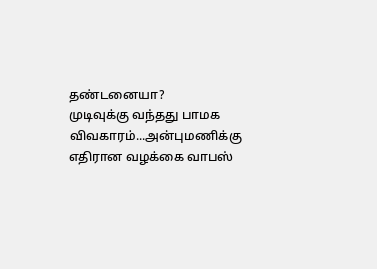தண்டனையா?
முடிவுக்கு வந்தது பாமக விவகாரம்...அன்புமணிக்கு எதிரான வழக்கை வாபஸ்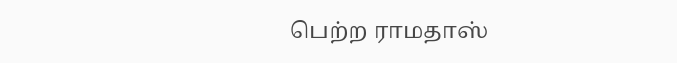பெற்ற ராமதாஸ்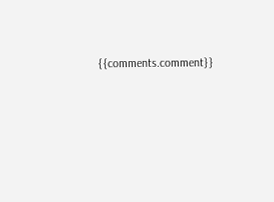{{comments.comment}}